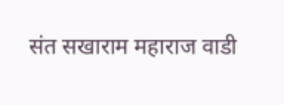संत सखाराम महाराज वाडी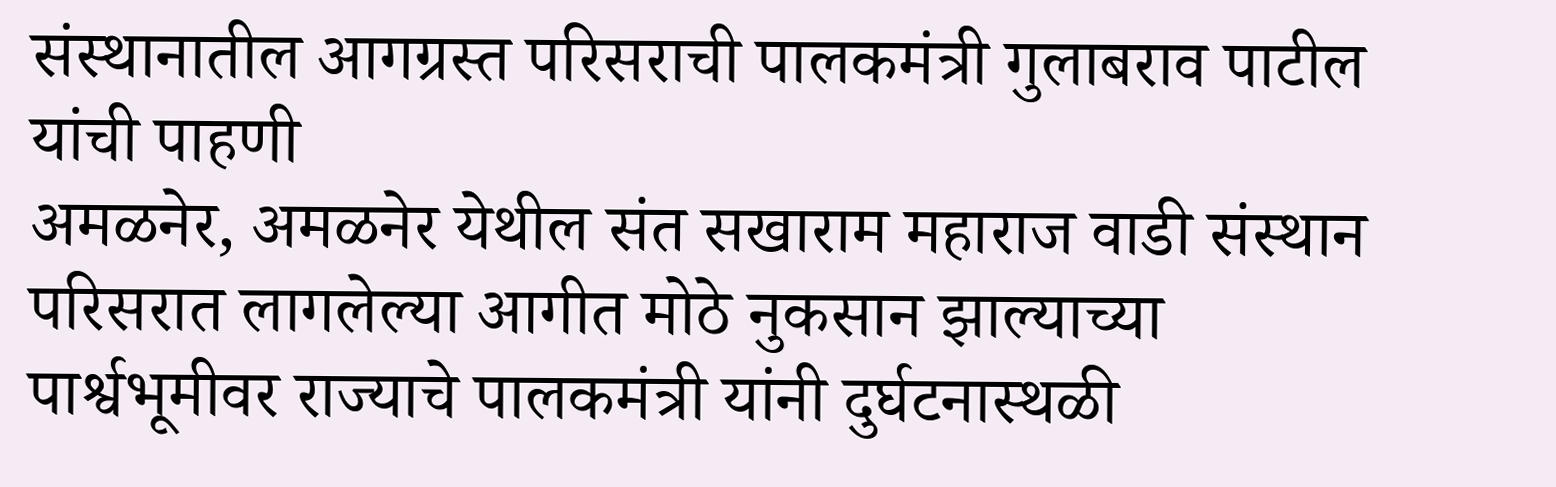संस्थानातील आगग्रस्त परिसराची पालकमंत्री गुलाबराव पाटील यांची पाहणी
अमळनेर, अमळनेर येथील संत सखाराम महाराज वाडी संस्थान परिसरात लागलेल्या आगीत मोठे नुकसान झाल्याच्या पार्श्वभूमीवर राज्याचे पालकमंत्री यांनी दुर्घटनास्थळी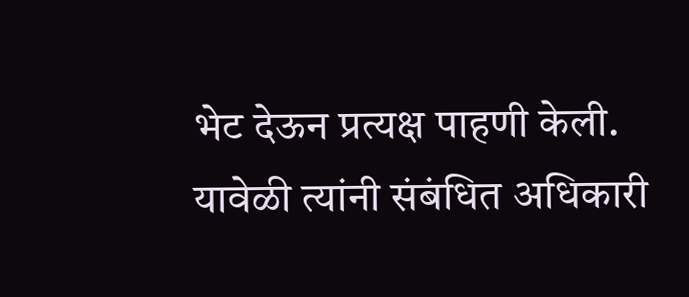भेट देऊन प्रत्यक्ष पाहणी केली.
यावेळी त्यांनी संबंधित अधिकारी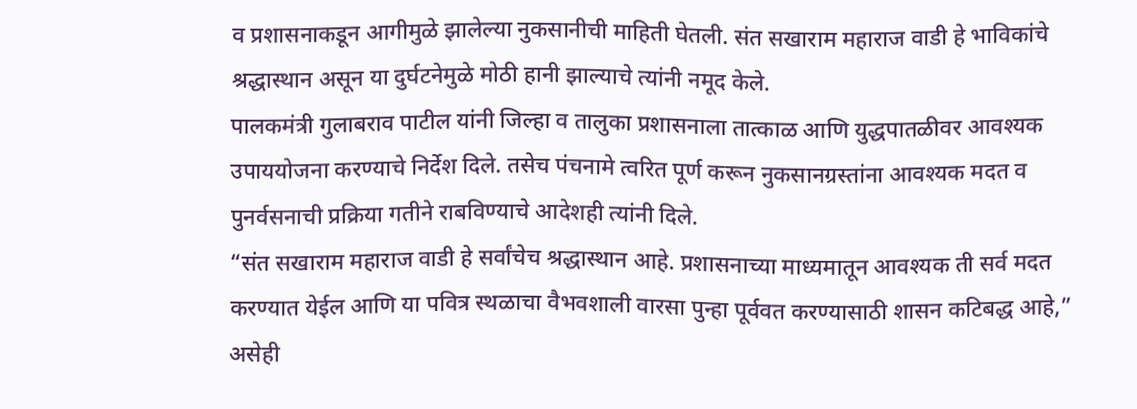व प्रशासनाकडून आगीमुळे झालेल्या नुकसानीची माहिती घेतली. संत सखाराम महाराज वाडी हे भाविकांचे श्रद्धास्थान असून या दुर्घटनेमुळे मोठी हानी झाल्याचे त्यांनी नमूद केले.
पालकमंत्री गुलाबराव पाटील यांनी जिल्हा व तालुका प्रशासनाला तात्काळ आणि युद्धपातळीवर आवश्यक उपाययोजना करण्याचे निर्देश दिले. तसेच पंचनामे त्वरित पूर्ण करून नुकसानग्रस्तांना आवश्यक मदत व पुनर्वसनाची प्रक्रिया गतीने राबविण्याचे आदेशही त्यांनी दिले.
“संत सखाराम महाराज वाडी हे सर्वांचेच श्रद्धास्थान आहे. प्रशासनाच्या माध्यमातून आवश्यक ती सर्व मदत करण्यात येईल आणि या पवित्र स्थळाचा वैभवशाली वारसा पुन्हा पूर्ववत करण्यासाठी शासन कटिबद्ध आहे,” असेही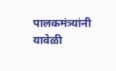पालकमंत्र्यांनी यावेळी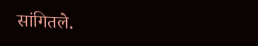सांगितले.